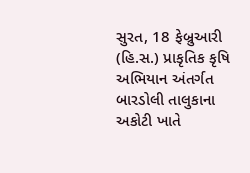સુરત, 18 ફેબ્રુઆરી (હિ.સ.) પ્રાકૃતિક કૃષિ અભિયાન અંતર્ગત બારડોલી તાલુકાના અકોટી ખાતે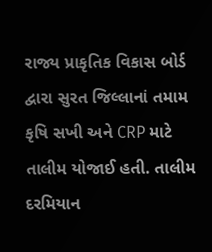રાજ્ય પ્રાકૃતિક વિકાસ બોર્ડ દ્વારા સુરત જિલ્લાનાં તમામ કૃષિ સખી અને CRP માટે તાલીમ યોજાઈ હતી. તાલીમ દરમિયાન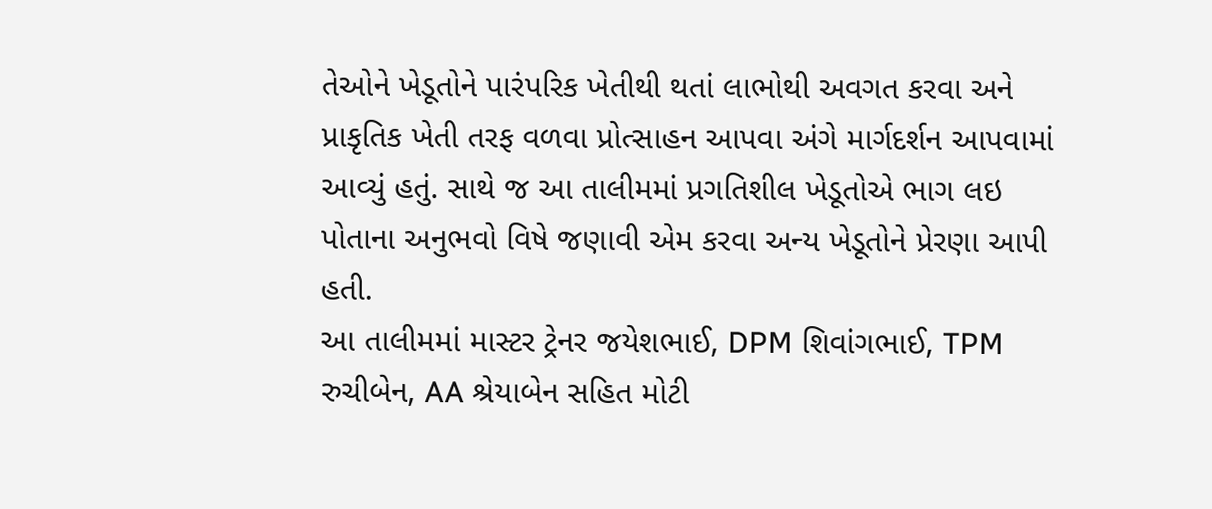તેઓને ખેડૂતોને પારંપરિક ખેતીથી થતાં લાભોથી અવગત કરવા અને પ્રાકૃતિક ખેતી તરફ વળવા પ્રોત્સાહન આપવા અંગે માર્ગદર્શન આપવામાં આવ્યું હતું. સાથે જ આ તાલીમમાં પ્રગતિશીલ ખેડૂતોએ ભાગ લઇ પોતાના અનુભવો વિષે જણાવી એમ કરવા અન્ય ખેડૂતોને પ્રેરણા આપી હતી.
આ તાલીમમાં માસ્ટર ટ્રેનર જયેશભાઈ, DPM શિવાંગભાઈ, TPM રુચીબેન, AA શ્રેયાબેન સહિત મોટી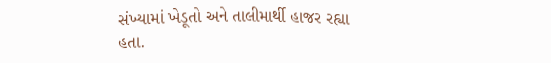સંખ્યામાં ખેડૂતો અને તાલીમાર્થી હાજર રહ્યા હતા.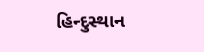હિન્દુસ્થાન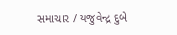સમાચાર / યજુવેન્દ્ર દુબે